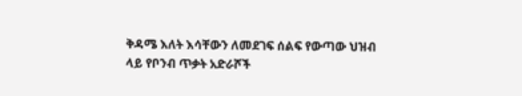ቅዳሜ እለት እሳቸውን ለመደገፍ ሰልፍ የውጣው ህዝብ ላይ የቦንብ ጥቃት አድራሾች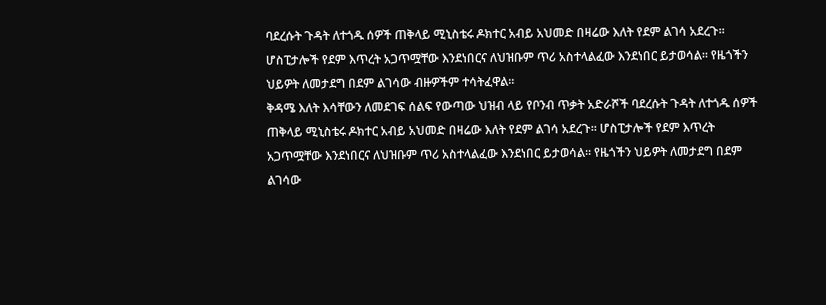ባደረሱት ጉዳት ለተጎዱ ሰዎች ጠቅላይ ሚኒስቴሩ ዶክተር አብይ አህመድ በዛሬው እለት የደም ልገሳ አደረጉ። ሆስፒታሎች የደም እጥረት አጋጥሟቸው እንደነበርና ለህዝቡም ጥሪ አስተላልፈው እንደነበር ይታወሳል። የዜጎችን ህይዎት ለመታደግ በደም ልገሳው ብዙዎችም ተሳትፈዋል።
ቅዳሜ እለት እሳቸውን ለመደገፍ ሰልፍ የውጣው ህዝብ ላይ የቦንብ ጥቃት አድራሾች ባደረሱት ጉዳት ለተጎዱ ሰዎች ጠቅላይ ሚኒስቴሩ ዶክተር አብይ አህመድ በዛሬው እለት የደም ልገሳ አደረጉ። ሆስፒታሎች የደም እጥረት አጋጥሟቸው እንደነበርና ለህዝቡም ጥሪ አስተላልፈው እንደነበር ይታወሳል። የዜጎችን ህይዎት ለመታደግ በደም ልገሳው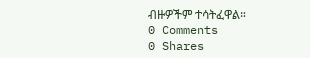ብዙዎችም ተሳትፈዋል።
0 Comments
0 Shares